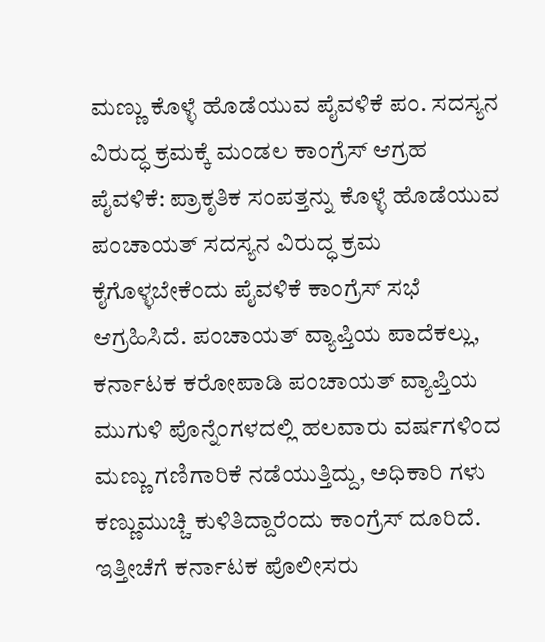ಮಣ್ಣು ಕೊಳ್ಳೆ ಹೊಡೆಯುವ ಪೈವಳಿಕೆ ಪಂ. ಸದಸ್ಯನ ವಿರುದ್ಧ ಕ್ರಮಕ್ಕೆ ಮಂಡಲ ಕಾಂಗ್ರೆಸ್ ಆಗ್ರಹ
ಪೈವಳಿಕೆ: ಪ್ರಾಕೃತಿಕ ಸಂಪತ್ತನ್ನು ಕೊಳ್ಳೆ ಹೊಡೆಯುವ ಪಂಚಾಯತ್ ಸದಸ್ಯನ ವಿರುದ್ಧ ಕ್ರಮ ಕೈಗೊಳ್ಳಬೇಕೆಂದು ಪೈವಳಿಕೆ ಕಾಂಗ್ರೆಸ್ ಸಭೆ ಆಗ್ರಹಿಸಿದೆ. ಪಂಚಾಯತ್ ವ್ಯಾಪ್ತಿಯ ಪಾದೆಕಲ್ಲು, ಕರ್ನಾಟಕ ಕರೋಪಾಡಿ ಪಂಚಾಯತ್ ವ್ಯಾಪ್ತಿಯ ಮುಗುಳಿ ಪೊನ್ನೆಂಗಳದಲ್ಲಿ ಹಲವಾರು ವರ್ಷಗಳಿಂದ ಮಣ್ಣು ಗಣಿಗಾರಿಕೆ ನಡೆಯುತ್ತಿದ್ದು, ಅಧಿಕಾರಿ ಗಳು ಕಣ್ಣುಮುಚ್ಚಿ ಕುಳಿತಿದ್ದಾರೆಂದು ಕಾಂಗ್ರೆಸ್ ದೂರಿದೆ. ಇತ್ತೀಚೆಗೆ ಕರ್ನಾಟಕ ಪೊಲೀಸರು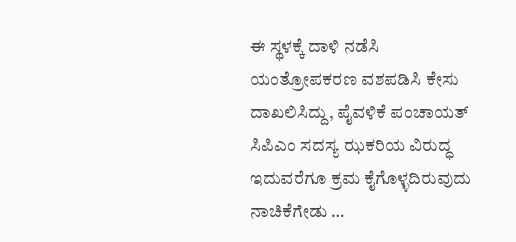ಈ ಸ್ಥಳಕ್ಕೆ ದಾಳಿ ನಡೆಸಿ ಯಂತ್ರೋಪಕರಣ ವಶಪಡಿಸಿ ಕೇಸು ದಾಖಲಿಸಿದ್ದು, ಪೈವಳಿಕೆ ಪಂಚಾಯತ್ ಸಿಪಿಎಂ ಸದಸ್ಯ ಝಕರಿಯ ವಿರುದ್ಧ ಇದುವರೆಗೂ ಕ್ರಮ ಕೈಗೊಳ್ಳದಿರುವುದು ನಾಚಿಕೆಗೇಡು …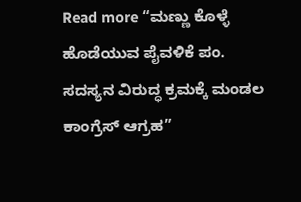Read more “ಮಣ್ಣು ಕೊಳ್ಳೆ ಹೊಡೆಯುವ ಪೈವಳಿಕೆ ಪಂ. ಸದಸ್ಯನ ವಿರುದ್ಧ ಕ್ರಮಕ್ಕೆ ಮಂಡಲ ಕಾಂಗ್ರೆಸ್ ಆಗ್ರಹ”